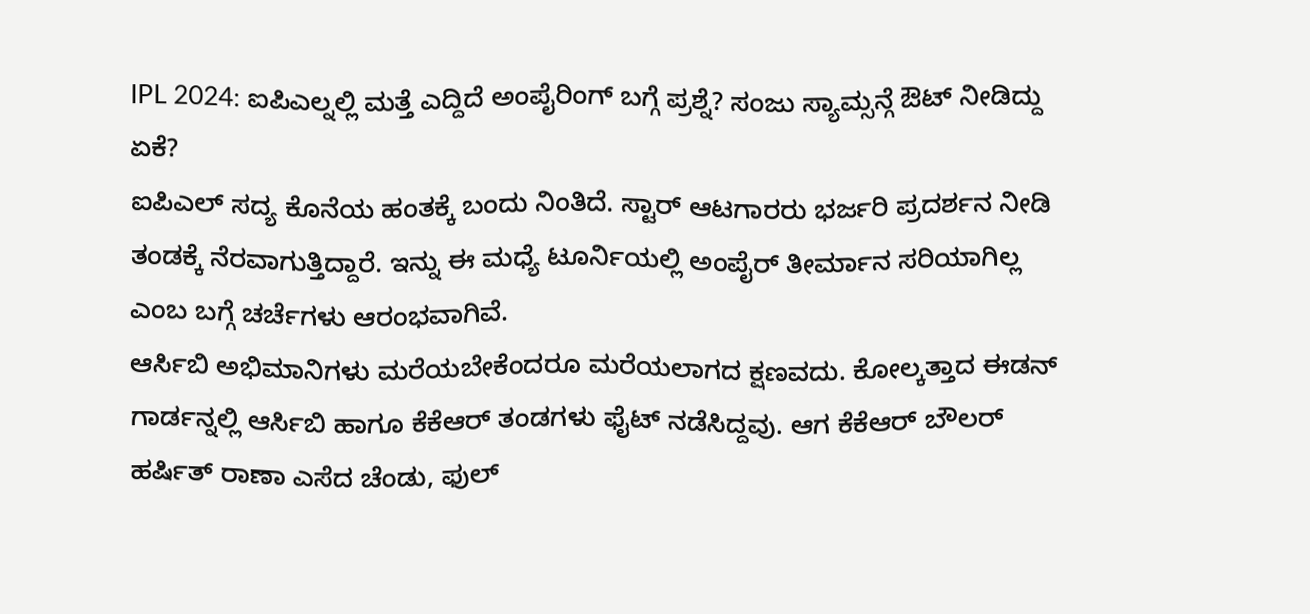IPL 2024: ಐಪಿಎಲ್ನಲ್ಲಿ ಮತ್ತೆ ಎದ್ದಿದೆ ಅಂಪೈರಿಂಗ್ ಬಗ್ಗೆ ಪ್ರಶ್ನೆ? ಸಂಜು ಸ್ಯಾಮ್ಸನ್ಗೆ ಔಟ್ ನೀಡಿದ್ದು ಏಕೆ?
ಐಪಿಎಲ್ ಸದ್ಯ ಕೊನೆಯ ಹಂತಕ್ಕೆ ಬಂದು ನಿಂತಿದೆ. ಸ್ಟಾರ್ ಆಟಗಾರರು ಭರ್ಜರಿ ಪ್ರದರ್ಶನ ನೀಡಿ ತಂಡಕ್ಕೆ ನೆರವಾಗುತ್ತಿದ್ದಾರೆ. ಇನ್ನು ಈ ಮಧ್ಯೆ ಟೂರ್ನಿಯಲ್ಲಿ ಅಂಪೈರ್ ತೀರ್ಮಾನ ಸರಿಯಾಗಿಲ್ಲ ಎಂಬ ಬಗ್ಗೆ ಚರ್ಚೆಗಳು ಆರಂಭವಾಗಿವೆ.
ಆರ್ಸಿಬಿ ಅಭಿಮಾನಿಗಳು ಮರೆಯಬೇಕೆಂದರೂ ಮರೆಯಲಾಗದ ಕ್ಷಣವದು. ಕೋಲ್ಕತ್ತಾದ ಈಡನ್ ಗಾರ್ಡನ್ನಲ್ಲಿ ಆರ್ಸಿಬಿ ಹಾಗೂ ಕೆಕೆಆರ್ ತಂಡಗಳು ಫೈಟ್ ನಡೆಸಿದ್ದವು. ಆಗ ಕೆಕೆಆರ್ ಬೌಲರ್ ಹರ್ಷಿತ್ ರಾಣಾ ಎಸೆದ ಚೆಂಡು, ಫುಲ್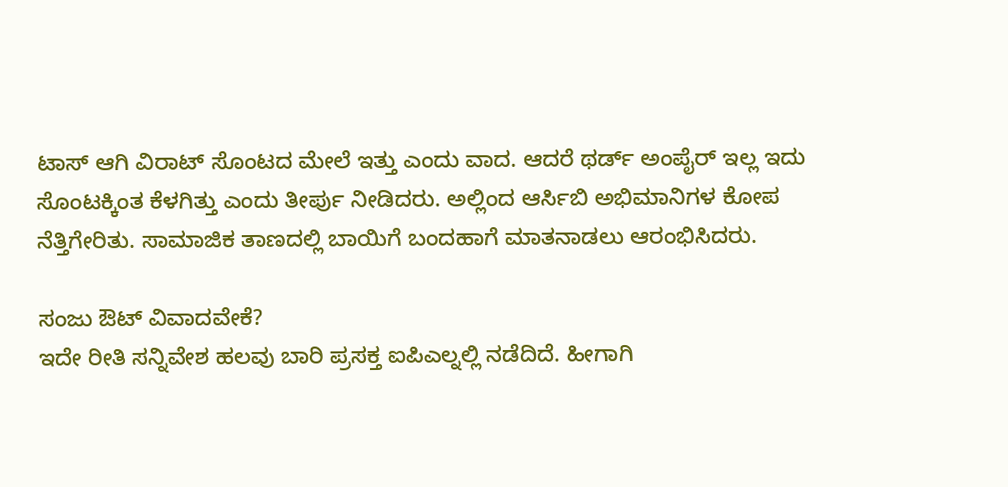ಟಾಸ್ ಆಗಿ ವಿರಾಟ್ ಸೊಂಟದ ಮೇಲೆ ಇತ್ತು ಎಂದು ವಾದ. ಆದರೆ ಥರ್ಡ್ ಅಂಪೈರ್ ಇಲ್ಲ ಇದು ಸೊಂಟಕ್ಕಿಂತ ಕೆಳಗಿತ್ತು ಎಂದು ತೀರ್ಪು ನೀಡಿದರು. ಅಲ್ಲಿಂದ ಆರ್ಸಿಬಿ ಅಭಿಮಾನಿಗಳ ಕೋಪ ನೆತ್ತಿಗೇರಿತು. ಸಾಮಾಜಿಕ ತಾಣದಲ್ಲಿ ಬಾಯಿಗೆ ಬಂದಹಾಗೆ ಮಾತನಾಡಲು ಆರಂಭಿಸಿದರು.

ಸಂಜು ಔಟ್ ವಿವಾದವೇಕೆ?
ಇದೇ ರೀತಿ ಸನ್ನಿವೇಶ ಹಲವು ಬಾರಿ ಪ್ರಸಕ್ತ ಐಪಿಎಲ್ನಲ್ಲಿ ನಡೆದಿದೆ. ಹೀಗಾಗಿ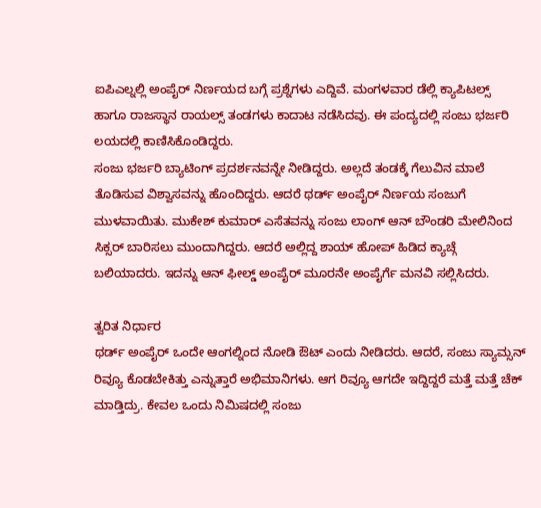ಐಪಿಎಲ್ನಲ್ಲಿ ಅಂಪೈರ್ ನಿರ್ಣಯದ ಬಗ್ಗೆ ಪ್ರಶ್ನೆಗಳು ಎದ್ದಿವೆ. ಮಂಗಳವಾರ ಡೆಲ್ಲಿ ಕ್ಯಾಪಿಟಲ್ಸ್ ಹಾಗೂ ರಾಜಸ್ಥಾನ ರಾಯಲ್ಸ್ ತಂಡಗಳು ಕಾದಾಟ ನಡೆಸಿದವು. ಈ ಪಂದ್ಯದಲ್ಲಿ ಸಂಜು ಭರ್ಜರಿ ಲಯದಲ್ಲಿ ಕಾಣಿಸಿಕೊಂಡಿದ್ದರು.
ಸಂಜು ಭರ್ಜರಿ ಬ್ಯಾಟಿಂಗ್ ಪ್ರದರ್ಶನವನ್ನೇ ನೀಡಿದ್ದರು. ಅಲ್ಲದೆ ತಂಡಕ್ಕೆ ಗೆಲುವಿನ ಮಾಲೆ ತೊಡಿಸುವ ವಿಶ್ವಾಸವನ್ನು ಹೊಂದಿದ್ದರು. ಆದರೆ ಥರ್ಡ್ ಅಂಪೈರ್ ನಿರ್ಣಯ ಸಂಜುಗೆ ಮುಳವಾಯಿತು. ಮುಕೇಶ್ ಕುಮಾರ್ ಎಸೆತವನ್ನು ಸಂಜು ಲಾಂಗ್ ಆನ್ ಬೌಂಡರಿ ಮೇಲಿನಿಂದ ಸಿಕ್ಸರ್ ಬಾರಿಸಲು ಮುಂದಾಗಿದ್ದರು. ಆದರೆ ಅಲ್ಲಿದ್ದ ಶಾಯ್ ಹೋಪ್ ಹಿಡಿದ ಕ್ಯಾಚ್ಗೆ ಬಲಿಯಾದರು. ಇದನ್ನು ಆನ್ ಫೀಲ್ಡ್ ಅಂಪೈರ್ ಮೂರನೇ ಅಂಪೈರ್ಗೆ ಮನವಿ ಸಲ್ಲಿಸಿದರು.

ತ್ವರಿತ ನಿರ್ಧಾರ
ಥರ್ಡ್ ಅಂಪೈರ್ ಒಂದೇ ಆಂಗಲ್ನಿಂದ ನೋಡಿ ಔಟ್ ಎಂದು ನೀಡಿದರು. ಆದರೆ, ಸಂಜು ಸ್ಯಾಮ್ಸನ್ ರಿವ್ಯೂ ಕೊಡಬೇಕಿತ್ತು ಎನ್ನುತ್ತಾರೆ ಅಭಿಮಾನಿಗಳು. ಆಗ ರಿವ್ಯೂ ಆಗದೇ ಇದ್ದಿದ್ದರೆ ಮತ್ತೆ ಮತ್ತೆ ಚೆಕ್ ಮಾಡ್ತಿದ್ರು. ಕೇವಲ ಒಂದು ನಿಮಿಷದಲ್ಲಿ ಸಂಜು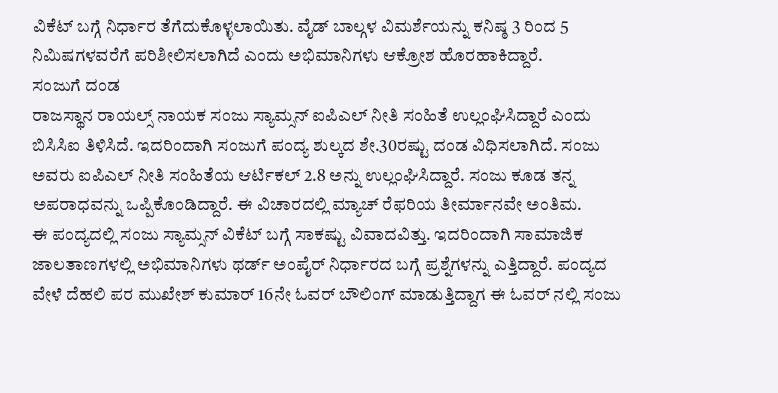ವಿಕೆಟ್ ಬಗ್ಗೆ ನಿರ್ಧಾರ ತೆಗೆದುಕೊಳ್ಳಲಾಯಿತು. ವೈಡ್ ಬಾಲ್ಗಳ ವಿಮರ್ಶೆಯನ್ನು ಕನಿಷ್ಠ 3 ರಿಂದ 5 ನಿಮಿಷಗಳವರೆಗೆ ಪರಿಶೀಲಿಸಲಾಗಿದೆ ಎಂದು ಅಭಿಮಾನಿಗಳು ಆಕ್ರೋಶ ಹೊರಹಾಕಿದ್ದಾರೆ.
ಸಂಜುಗೆ ದಂಡ
ರಾಜಸ್ಥಾನ ರಾಯಲ್ಸ್ ನಾಯಕ ಸಂಜು ಸ್ಯಾಮ್ಸನ್ ಐಪಿಎಲ್ ನೀತಿ ಸಂಹಿತೆ ಉಲ್ಲಂಘಿಸಿದ್ದಾರೆ ಎಂದು ಬಿಸಿಸಿಐ ತಿಳಿಸಿದೆ. ಇದರಿಂದಾಗಿ ಸಂಜುಗೆ ಪಂದ್ಯ ಶುಲ್ಕದ ಶೇ.30ರಷ್ಟು ದಂಡ ವಿಧಿಸಲಾಗಿದೆ. ಸಂಜು ಅವರು ಐಪಿಎಲ್ ನೀತಿ ಸಂಹಿತೆಯ ಆರ್ಟಿಕಲ್ 2.8 ಅನ್ನು ಉಲ್ಲಂಘಿಸಿದ್ದಾರೆ. ಸಂಜು ಕೂಡ ತನ್ನ ಅಪರಾಧವನ್ನು ಒಪ್ಪಿಕೊಂಡಿದ್ದಾರೆ. ಈ ವಿಚಾರದಲ್ಲಿ ಮ್ಯಾಚ್ ರೆಫರಿಯ ತೀರ್ಮಾನವೇ ಅಂತಿಮ.
ಈ ಪಂದ್ಯದಲ್ಲಿ ಸಂಜು ಸ್ಯಾಮ್ಸನ್ ವಿಕೆಟ್ ಬಗ್ಗೆ ಸಾಕಷ್ಟು ವಿವಾದವಿತ್ತು. ಇದರಿಂದಾಗಿ ಸಾಮಾಜಿಕ ಜಾಲತಾಣಗಳಲ್ಲಿ ಅಭಿಮಾನಿಗಳು ಥರ್ಡ್ ಅಂಪೈರ್ ನಿರ್ಧಾರದ ಬಗ್ಗೆ ಪ್ರಶ್ನೆಗಳನ್ನು ಎತ್ತಿದ್ದಾರೆ. ಪಂದ್ಯದ ವೇಳೆ ದೆಹಲಿ ಪರ ಮುಖೇಶ್ ಕುಮಾರ್ 16ನೇ ಓವರ್ ಬೌಲಿಂಗ್ ಮಾಡುತ್ತಿದ್ದಾಗ ಈ ಓವರ್ ನಲ್ಲಿ ಸಂಜು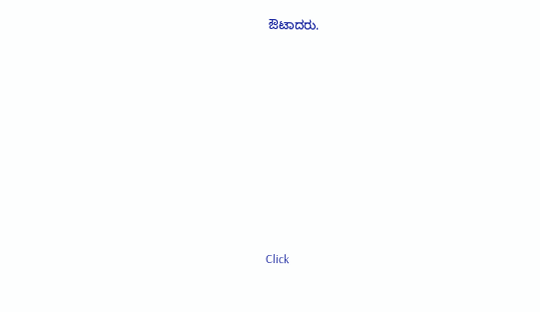ಔಟಾದರು.












Click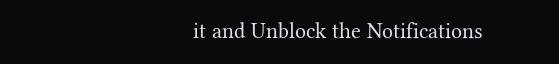it and Unblock the Notifications